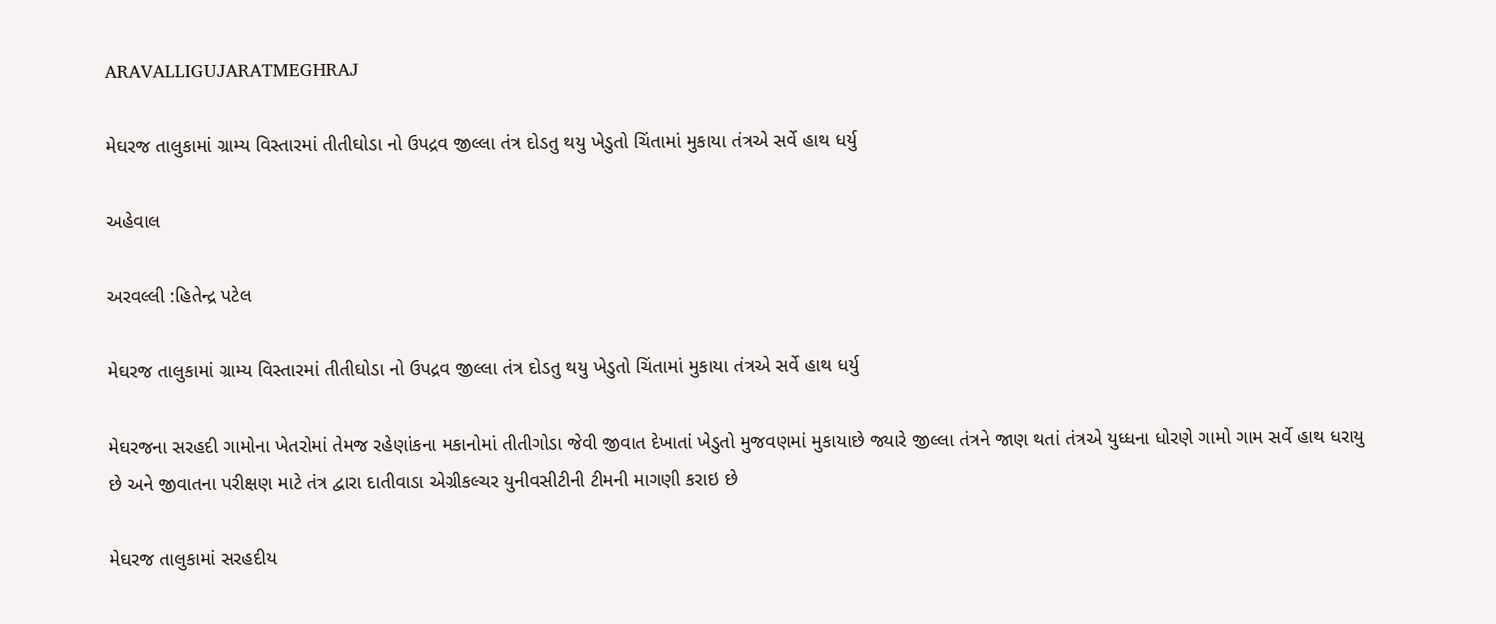ARAVALLIGUJARATMEGHRAJ

મેઘરજ તાલુકામાં ગ્રામ્ય વિસ્તારમાં તીતીઘોડા નો ઉપદ્રવ જીલ્લા તંત્ર દોડતુ થયુ ખેડુતો ચિંતામાં મુકાયા તંત્રએ સર્વે હાથ ધર્યુ

અહેવાલ

અરવલ્લી :હિતેન્દ્ર પટેલ

મેઘરજ તાલુકામાં ગ્રામ્ય વિસ્તારમાં તીતીઘોડા નો ઉપદ્રવ જીલ્લા તંત્ર દોડતુ થયુ ખેડુતો ચિંતામાં મુકાયા તંત્રએ સર્વે હાથ ધર્યુ

મેઘરજના સરહદી ગામોના ખેતરોમાં તેમજ રહેણાંકના મકાનોમાં તીતીગોડા જેવી જીવાત દેખાતાં ખેડુતો મુજવણમાં મુકાયાછે જ્યારે જીલ્લા તંત્રને જાણ થતાં તંત્રએ યુધ્ધના ધોરણે ગામો ગામ સર્વે હાથ ધરાયુ છે અને જીવાતના પરીક્ષણ માટે તંત્ર દ્વારા દાતીવાડા એગ્રીકલ્ચર યુનીવસીટીની ટીમની માગણી કરાઇ છે

મેઘરજ તાલુકામાં સરહદીય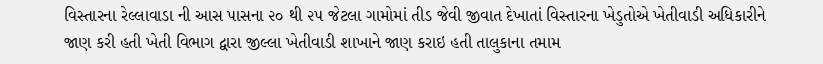વિસ્તારના રેલ્લાવાડા ની આસ પાસના ૨૦ થી ૨૫ જેટલા ગામોમાં તીડ જેવી જીવાત દેખાતાં વિસ્તારના ખેડુતોએ ખેતીવાડી અધિકારીને જાણ કરી હતી ખેતી વિભાગ દ્વારા જીલ્લા ખેતીવાડી શાખાને જાણ કરાઇ હતી તાલુકાના તમામ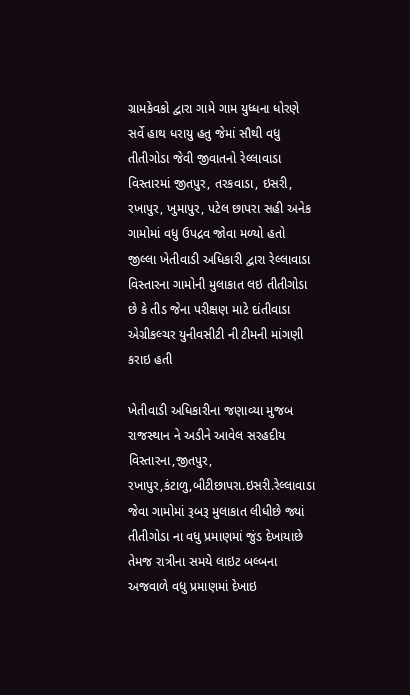ગ્રામકેવકો દ્વારા ગામે ગામ યુધ્ધના ધોરણે સર્વે હાથ ધરાયુ હતુ જેમાં સૌથી વધુ તીતીગોડા જેવી જીવાતનો રેલ્લાવાડા વિસ્તારમાં જીતપુર, તરકવાડા, ઇસરી, રખાપુર, ખુમાપુર, પટેલ છાપરા સહી અનેક ગામોમાં વધુ ઉપદ્રવ જોવા મળ્યો હતો જીલ્લા ખેતીવાડી અધિકારી દ્વારા રેલ્લાવાડા વિસ્તારના ગામોની મુલાકાત લઇ તીતીગોડા છે કે તીડ જેના પરીક્ષણ માટે દાંતીવાડા એગ્રીકલ્ચર યુનીવસીટી ની ટીમની માંગણી કરાઇ હતી

ખેતીવાડી અધિકારીના જણાવ્યા મુજબ રાજસ્થાન ને અડીને આવેલ સરહદીય વિસ્તારના,જીતપુર, રખાપુર,કંટાળુ,બીટીછાપરા.ઇસરી.રેલ્લાવાડા જેવા ગામોમાં રૂબરૂ મુલાકાત લીધીછે જ્યાં તીતીગોડા ના વધુ પ્રમાણમાં જુંડ દેખાયાછે તેમજ રાત્રીના સમયે લાઇટ બલ્બના અજવાળે વધુ પ્રમાણમાં દેખાઇ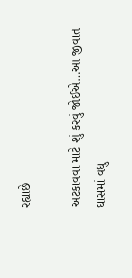રહ્યાછે

અટકાવવા માટે શું કરવું જોઈએ…આ જીવાત ઘાસમાં વધુ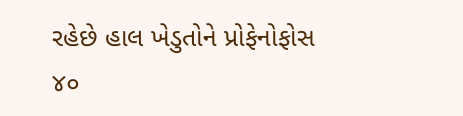રહેછે હાલ ખેડુતોને પ્રોફેનોફોસ ૪૦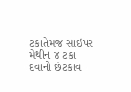ટકાતેમજ સાઇપર મેથીન ૪ ટકા દવાનો છંટકાવ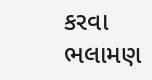કરવા ભલામણ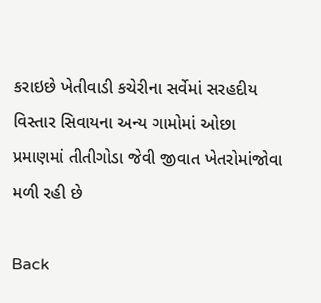કરાઇછે ખેતીવાડી કચેરીના સર્વેમાં સરહદીય વિસ્તાર સિવાયના અન્ય ગામોમાં ઓછા પ્રમાણમાં તીતીગોડા જેવી જીવાત ખેતરોમાંજોવા મળી રહી છે

Back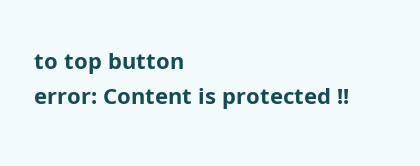to top button
error: Content is protected !!